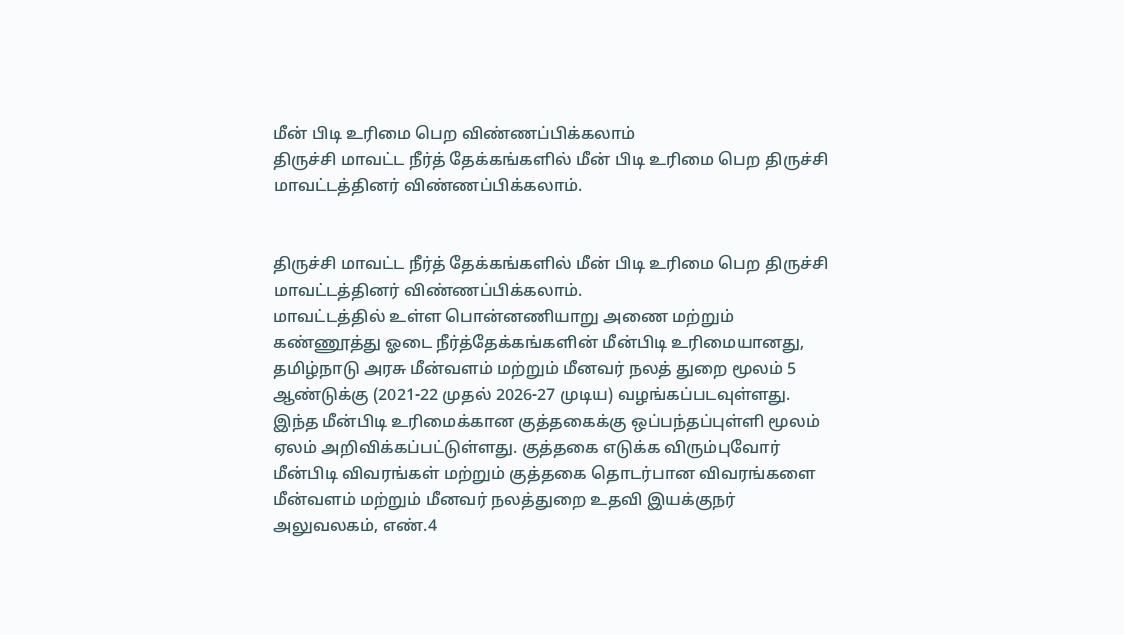மீன் பிடி உரிமை பெற விண்ணப்பிக்கலாம்
திருச்சி மாவட்ட நீர்த் தேக்கங்களில் மீன் பிடி உரிமை பெற திருச்சி மாவட்டத்தினர் விண்ணப்பிக்கலாம்.


திருச்சி மாவட்ட நீர்த் தேக்கங்களில் மீன் பிடி உரிமை பெற திருச்சி மாவட்டத்தினர் விண்ணப்பிக்கலாம்.
மாவட்டத்தில் உள்ள பொன்னணியாறு அணை மற்றும் கண்ணூத்து ஓடை நீர்த்தேக்கங்களின் மீன்பிடி உரிமையானது, தமிழ்நாடு அரசு மீன்வளம் மற்றும் மீனவர் நலத் துறை மூலம் 5 ஆண்டுக்கு (2021-22 முதல் 2026-27 முடிய) வழங்கப்படவுள்ளது.
இந்த மீன்பிடி உரிமைக்கான குத்தகைக்கு ஒப்பந்தப்புள்ளி மூலம் ஏலம் அறிவிக்கப்பட்டுள்ளது. குத்தகை எடுக்க விரும்புவோர் மீன்பிடி விவரங்கள் மற்றும் குத்தகை தொடர்பான விவரங்களை மீன்வளம் மற்றும் மீனவர் நலத்துறை உதவி இயக்குநர் அலுவலகம், எண்.4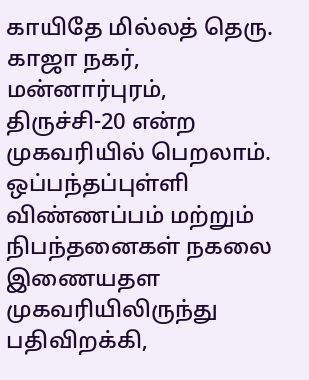காயிதே மில்லத் தெரு. காஜா நகர், மன்னார்புரம், திருச்சி-20 என்ற முகவரியில் பெறலாம்.
ஒப்பந்தப்புள்ளி விண்ணப்பம் மற்றும் நிபந்தனைகள் நகலை இணையதள முகவரியிலிருந்து பதிவிறக்கி,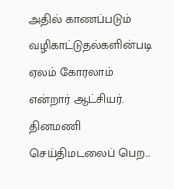அதில் காணப்படும் வழிகாட்டுதல்களின்படி ஏலம் கோரலாம் என்றார் ஆட்சியர்.
தினமணி செய்திமடலைப் பெற...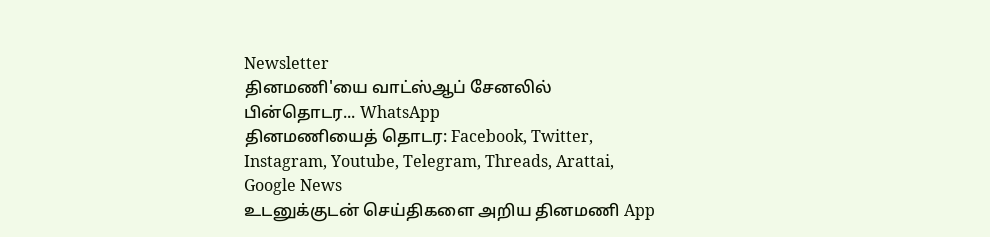Newsletter
தினமணி'யை வாட்ஸ்ஆப் சேனலில் பின்தொடர... WhatsApp
தினமணியைத் தொடர: Facebook, Twitter, Instagram, Youtube, Telegram, Threads, Arattai, Google News
உடனுக்குடன் செய்திகளை அறிய தினமணி App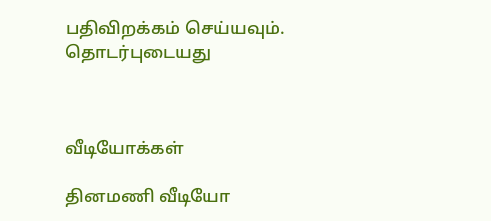பதிவிறக்கம் செய்யவும்.
தொடர்புடையது



வீடியோக்கள்

தினமணி வீடியோ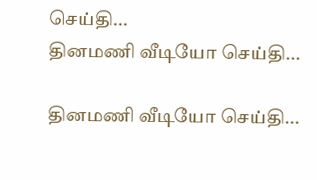செய்தி...
தினமணி வீடியோ செய்தி...

தினமணி வீடியோ செய்தி...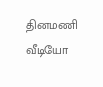தினமணி வீடியோ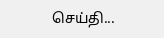செய்தி...